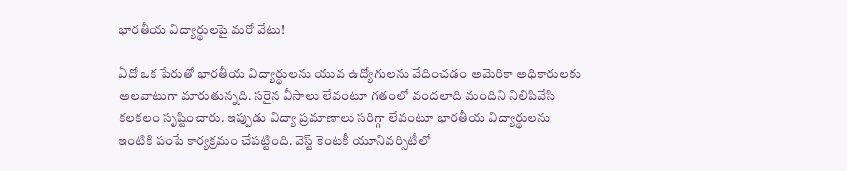భారతీయ విద్యార్థులపై మరో వేటు!

ఏదో ఒక పేరుతో భారతీయ విద్యార్థులను యువ ఉద్యోగులను వేదించడం అమెరికా అధికారులకు అలవాటుగా మారుతున్నది. సరైన వీసాలు లేవంటూ గతంలో వందలాది మందిని నిలిపివేసి కలకలం సృష్టించారు. ఇప్పుడు విద్యా ప్రమాణాలు సరిగ్గా లేవంటూ భారతీయ విద్యార్థులను ఇంటికి పంపే కార్యక్రమం చేపట్టింది. వెస్ట్ కెంటకీ యూనివర్సిటీలో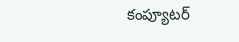కంప్యూటర్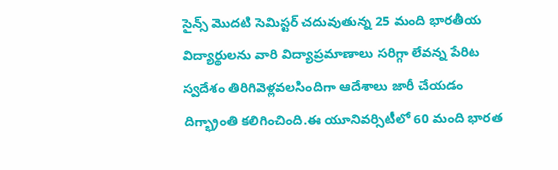సైన్స్ మొదటి సెమిస్టర్ చదువుతున్న 25 మంది భారతీయ విద్యార్థులను వారి విద్యాప్రమాణాలు సరిగ్గా లేవన్న పేరిట స్వదేశం తిరిగివెళ్లవలసిందిగా ఆదేశాలు జారీ చేయడం దిగ్భ్రాంతి కలిగించింది.ఈ యూనివర్సిటీలో 60 మంది భారత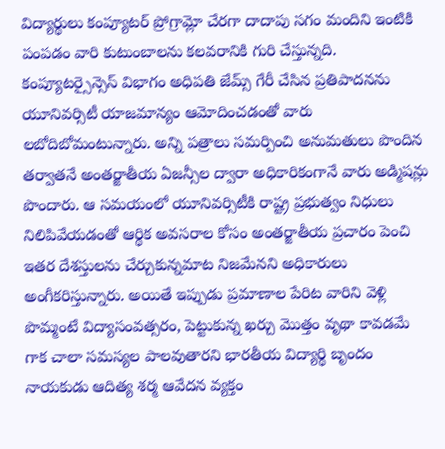విద్యార్థులు కంప్యూటర్ ప్రోగ్రామ్లో చేరగా దాదాపు సగం మందిని ఇంటికి పంపడం వారి కుటుంబాలను కలవరానికి గురి చేస్తున్నది. కంప్యూటర్సైన్సెస్ విభాగం అధిపతి జేమ్స్ గేరీ చేసిన ప్రతిపాదనను యూనివర్సిటీ యాజమాన్యం ఆమోదించడంతో వారు లబోదిబోమంటున్నారు. అన్ని పత్రాలు సమర్పించి అనుమతులు పొందిన తర్వాతనే అంతర్జాతీయ ఏజన్సీల ద్వారా అధికారికంగానే వారు అడ్మిషన్లు పొందారు. ఆ సమయంలో యూనివర్సిటీకి రాష్ట్ర ప్రభుత్వం నిధులు నిలిపివేయడంతో ఆర్థిక అవసరాల కోసం అంతర్జాతీయ ప్రచారం పెంచి ఇతర దేశస్తులను చేర్చుకున్నమాట నిజమేనని అధికారులు అంగీకరిస్తున్నారు. అయితే ఇప్పుడు ప్రమాణాల పేరిట వారిని వెళ్లి పొమ్మంటే విద్యాసంవత్సరం, పెట్టుకున్న ఖర్చు మొత్తం వృథా కావడమే గాక చాలా సమస్యల పాలవుతారని భారతీయ విద్యార్థి బృందం నాయకుడు ఆదిత్య శర్మ ఆవేదన వ్యక్తం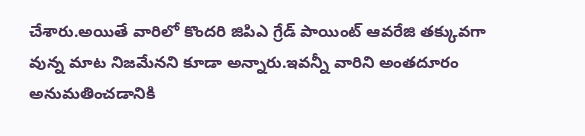చేశారు.అయితే వారిలో కొందరి జిపిఎ గ్రేడ్ పాయింట్ ఆవరేజి తక్కువగా వున్న మాట నిజమేనని కూడా అన్నారు.ఇవన్నీ వారిని అంతదూరం అనుమతించడానికి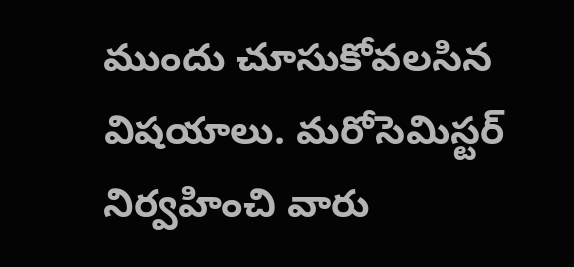ముందు చూసుకోవలసిన విషయాలు. మరోసెమిస్టర్ నిర్వహించి వారు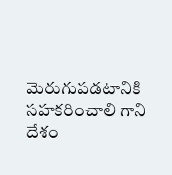మెరుగుపడటానికి సహకరించాలి గాని దేశం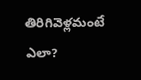తిరిగివెళ్లమంటే ఎలా?